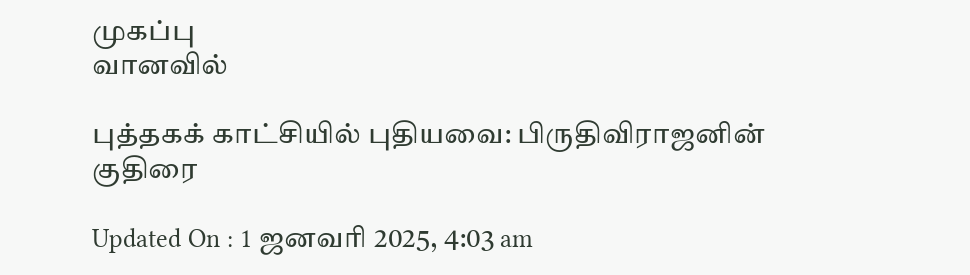முகப்பு
வானவில்

புத்தகக் காட்சியில் புதியவை: பிருதிவிராஜனின் குதிரை

Updated On : 1 ஜனவரி 2025, 4:03 am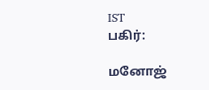IST
பகிர்:

மனோஜ்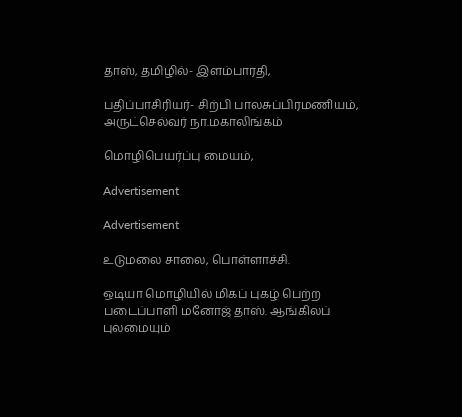தாஸ், தமிழில்- இளம்பாரதி,

பதிப்பாசிரியர்- சிற்பி பாலசுப்பிரமணியம், அருட்செல்வர் நா.மகாலிங்கம்

மொழிபெயர்ப்பு மையம்,

Advertisement

Advertisement

உடுமலை சாலை, பொள்ளாச்சி.

ஒடியா மொழியில் மிகப் புகழ் பெற்ற படைப்பாளி மனோஜ் தாஸ். ஆங்கிலப் புலமையும்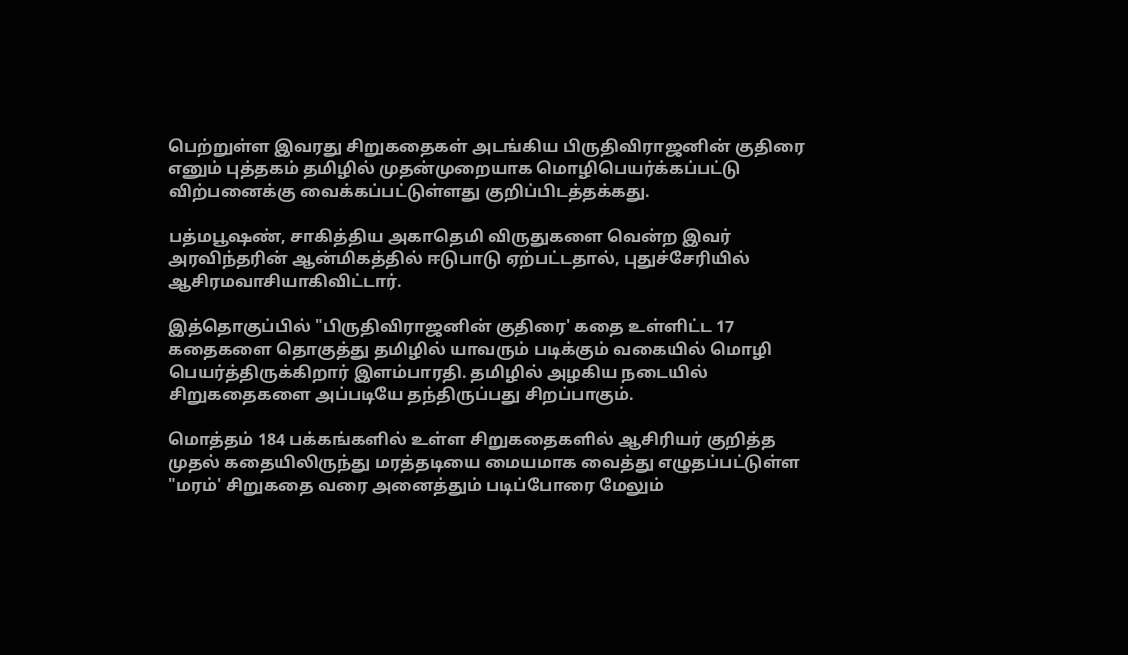பெற்றுள்ள இவரது சிறுகதைகள் அடங்கிய பிருதிவிராஜனின் குதிரை எனும் புத்தகம் தமிழில் முதன்முறையாக மொழிபெயர்க்கப்பட்டு விற்பனைக்கு வைக்கப்பட்டுள்ளது குறிப்பிடத்தக்கது.

பத்மபூஷண், சாகித்திய அகாதெமி விருதுகளை வென்ற இவர் அரவிந்தரின் ஆன்மிகத்தில் ஈடுபாடு ஏற்பட்டதால், புதுச்சேரியில் ஆசிரமவாசியாகிவிட்டார்.

இத்தொகுப்பில் "பிருதிவிராஜனின் குதிரை' கதை உள்ளிட்ட 17 கதைகளை தொகுத்து தமிழில் யாவரும் படிக்கும் வகையில் மொழி பெயர்த்திருக்கிறார் இளம்பாரதி. தமிழில் அழகிய நடையில் சிறுகதைகளை அப்படியே தந்திருப்பது சிறப்பாகும்.

மொத்தம் 184 பக்கங்களில் உள்ள சிறுகதைகளில் ஆசிரியர் குறித்த முதல் கதையிலிருந்து மரத்தடியை மையமாக வைத்து எழுதப்பட்டுள்ள "மரம்' சிறுகதை வரை அனைத்தும் படிப்போரை மேலும்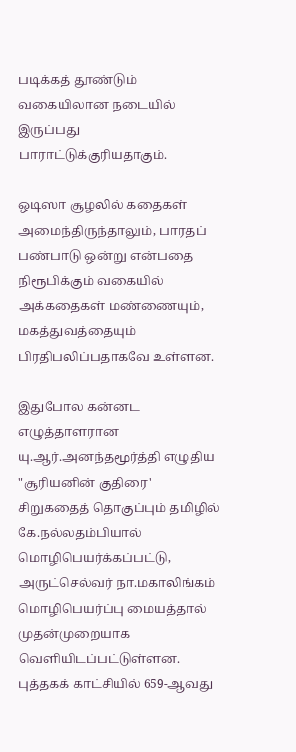படிக்கத் தூண்டும் வகையிலான நடையில் இருப்பது பாராட்டுக்குரியதாகும்.

ஒடிஸா சூழலில் கதைகள் அமைந்திருந்தாலும், பாரதப் பண்பாடு ஒன்று என்பதை நிரூபிக்கும் வகையில் அக்கதைகள் மண்ணையும், மகத்துவத்தையும் பிரதிபலிப்பதாகவே உள்ளன.

இதுபோல கன்னட எழுத்தாளரான யு.ஆர்.அனந்தமூர்த்தி எழுதிய "சூரியனின் குதிரை' சிறுகதைத் தொகுப்பும் தமிழில் கே.நல்லதம்பியால் மொழிபெயர்க்கப்பட்டு, அருட்செல்வர் நா.மகாலிங்கம் மொழிபெயர்ப்பு மையத்தால் முதன்முறையாக வெளியிடப்பட்டுள்ளன. புத்தகக் காட்சியில் 659-ஆவது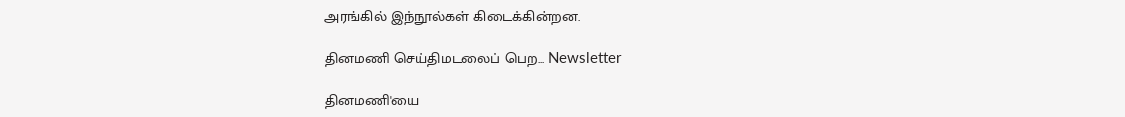அரங்கில் இந்நூல்கள் கிடைக்கின்றன.

தினமணி செய்திமடலைப் பெற... Newsletter

தினமணி'யை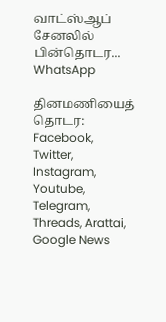வாட்ஸ்ஆப் சேனலில் பின்தொடர... WhatsApp

தினமணியைத் தொடர: Facebook, Twitter, Instagram, Youtube, Telegram, Threads, Arattai, Google News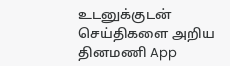உடனுக்குடன் செய்திகளை அறிய தினமணி App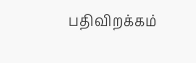பதிவிறக்கம்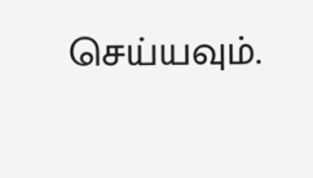செய்யவும்.